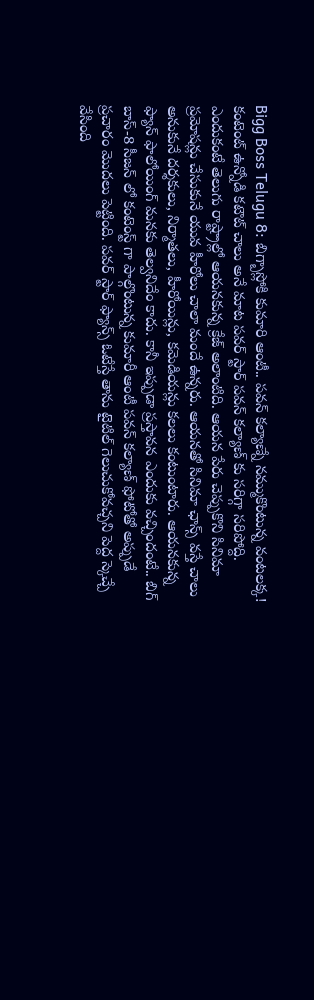Bigg Boss Telugu 8: బిగ్బాస్లోకి కుమారి ఆంటీ.. పవన్ కల్యాణ్నే నమ్ముకొంటున్న వంటలక్క!
కంటెంట్ ఉన్నోడి కటౌట్ చాలు అనే మాట పవర్ స్టార్ పవన్ కల్యాణ్ కు సరిగ్గా సరిపోద్ది. ఎందుకంటే తెలుగు రాష్ట్రాల్లో ఆయనకున్న క్రేజ్ అలాంటిది. ఆయన పేరు చెప్పుకొని సినిమా ప్రమోషన్లు చేసుకునే యువ హీరోలు చాలా మందే ఉన్నరు. ఆయనతో సినిమా ఛాన్స్ వస్తే చాలు అనుకునే దర్శకులు, నిర్మాతలు, హీరోయిన్లు, కమెడియన్లు కలలు కంటుంటారు. ఆయనకున్న ఫ్యాన్ ఫాలోయింగ్ మనకు తెల్వనిదేం కాదు. కానీ ఇప్పుడా ప్రస్తావన ఎందుకు వచ్చిందంటే.. బిగ్ బాస్-8 సీజన్ లో కంటెంస్ట్ గా పాల్గొంటున్న కుమారీ ఆంటీ పవన్ కల్యాణ్ ఫోటోతో అప్పుడే ప్రచారం మొదలు పెట్టింది. పవర్ స్టార్ ఫ్యాన్స్ ఓటేస్తే తాను టైటిల్ గెలుచుకోవచ్చని పెద్ద స్కెచ్చే వేసింది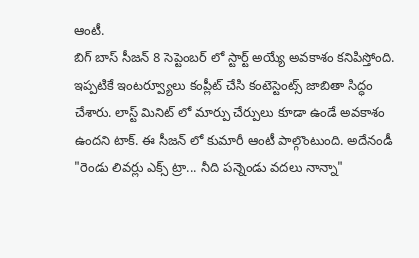ఆంటీ.
బిగ్ బాస్ సీజన్ 8 సెప్టెంబర్ లో స్టార్ట్ అయ్యే అవకాశం కనిపిస్తోంది. ఇప్పటికే ఇంటర్వ్యూలు కంప్లీట్ చేసి కంటెస్టెంట్స్ జాబితా సిద్ధం చేశారు. లాస్ట్ మినిట్ లో మార్పు చేర్పులు కూడా ఉండే అవకాశం ఉందని టాక్. ఈ సీజన్ లో కుమారీ ఆంటీ పాల్గొంటుంది. అదేనండీ "రెండు లివర్లు ఎక్స్ ట్రా... నీది పన్నెండు వదలు నాన్నా"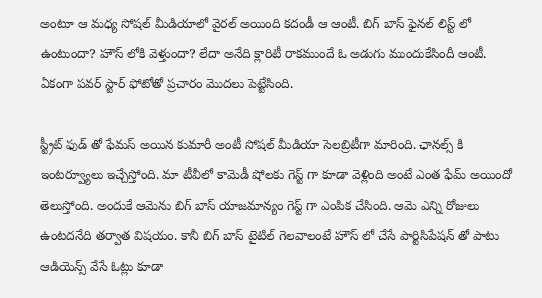అంటూ ఆ మధ్య సోషల్ మీడియాలో వైరల్ అయింది కదండీ ఆ ఆంటీ. బిగ్ బాస్ ఫైనల్ లిస్ట్ లో ఉంటుందా? హౌస్ లోకి వెళ్తుందా? లేదా అనేది క్లారిటీ రాకముందే ఓ అడుగు ముందుకేసిందీ ఆంటీ. ఏకంగా పవర్ స్టార్ ఫోటోతో ప్రచారం మొదలు పెట్టేసింది.

స్ట్రీట్ ఫుడ్ తో ఫేమస్ అయిన కుమారీ అంటీ సోషల్ మీడియా సెలబ్రిటీగా మారింది. ఛానల్స్ కి ఇంటర్వ్యూలు ఇచ్చేస్తోంది. మా టీవీలో కామెడీ షోలకు గెస్ట్ గా కూడా వెళ్లింది అంటే ఎంత ఫేమ్ అయిందో తెలుస్తోంది. అందుకే ఆమెను బిగ్ బాస్ యాజమాన్యం గెస్ట్ గా ఎంపిక చేసింది. ఆమె ఎన్ని రోజులు ఉంటదనేది తర్వాత విషయం. కానీ బిగ్ బాస్ టైటిల్ గెలవాలంటే హౌస్ లో చేసే పార్టిసిపేషన్ తో పాటు ఆడియెన్స్ వేసే ఓట్లు కూడా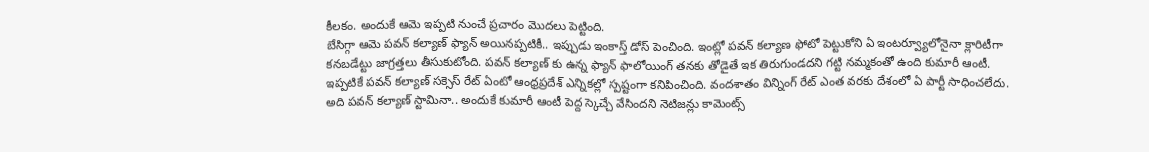కీలకం. అందుకే ఆమె ఇప్పటి నుంచే ప్రచారం మొదలు పెట్టింది.
బేసిగ్గా ఆమె పవన్ కల్యాణ్ ఫ్యాన్ అయినప్పటికీ.. ఇప్పుడు ఇంకాస్త్ డోస్ పెంచింది. ఇంట్లో పవన్ కల్యాణ ఫోటో పెట్టుకోని ఏ ఇంటర్వ్యూలోనైనా క్లారిటీగా కనబడేట్టు జాగ్రత్తలు తీసుకుటోంది. పవన్ కల్యాణ్ కు ఉన్న ఫ్యాన్ ఫాలోయింగ్ తనకు తోడైతే ఇక తిరుగుండదని గట్టి నమ్మకంతో ఉంది కుమారీ ఆంటీ. ఇప్పటికే పవన్ కల్యాణ్ సక్సెస్ రేట్ ఏంటో ఆంధ్రప్రదేశ్ ఎన్నికల్లో స్పష్టంగా కనిపించింది. వందశాతం విన్నింగ్ రేట్ ఎంత వరకు దేశంలో ఏ పార్టీ సాధించలేదు. అది పవన్ కల్యాణ్ స్టామినా.. అందుకే కుమారీ ఆంటీ పెద్ద స్కెచ్చే వేసిందని నెటిజన్లు కామెంట్స్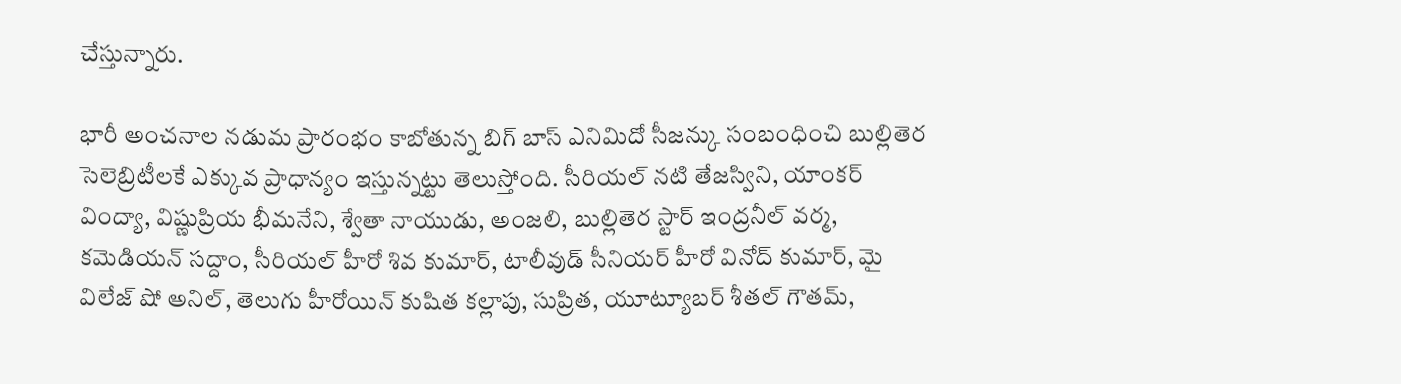చేస్తున్నారు.

భారీ అంచనాల నడుమ ప్రారంభం కాబోతున్న బిగ్ బాస్ ఎనిమిదో సీజన్కు సంబంధించి బుల్లితెర సెలెబ్రిటీలకే ఎక్కువ ప్రాధాన్యం ఇస్తున్నట్టు తెలుస్తోంది. సీరియల్ నటి తేజస్విని, యాంకర్ వింద్యా, విష్ణుప్రియ భీమనేని, శ్వేతా నాయుడు, అంజలి, బుల్లితెర స్టార్ ఇంద్రనీల్ వర్మ, కమెడియన్ సద్దాం, సీరియల్ హీరో శివ కుమార్, టాలీవుడ్ సీనియర్ హీరో వినోద్ కుమార్, మై విలేజ్ షో అనిల్, తెలుగు హీరోయిన్ కుషిత కల్లాపు, సుప్రిత, యూట్యూబర్ శీతల్ గౌతమ్,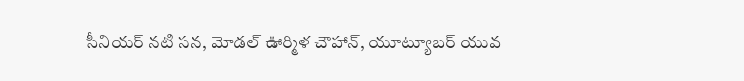సీనియర్ నటి సన, మోడల్ ఊర్మిళ చౌహాన్, యూట్యూబర్ యువ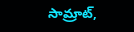సామ్రాట్,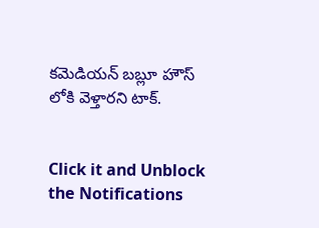కమెడియన్ బబ్లూ హౌస్ లోకి వెళ్తారని టాక్.


Click it and Unblock the Notifications